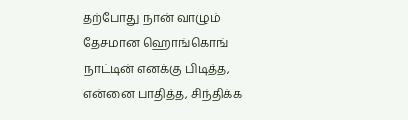தற்போது நான் வாழும் தேசமான ஹொங்கொங் நாட்டின் எனக்கு பிடித்த, என்னை பாதித்த, சிந்திக்க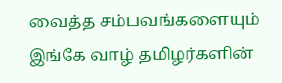வைத்த சம்பவங்களையும் இங்கே வாழ் தமிழர்களின்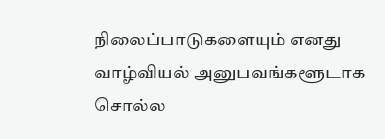நிலைப்பாடுகளையும் எனது வாழ்வியல் அனுபவங்களூடாக சொல்ல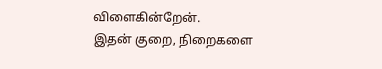விளைகின்றேன்.
இதன் குறை, நிறைகளை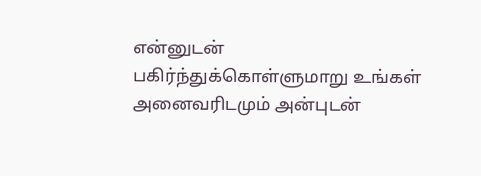என்னுடன் பகிர்ந்துக்கொள்ளுமாறு உங்கள் அனைவரிடமும் அன்புடன்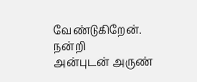வேண்டுகிறேன்.
நன்றி
அன்புடன் அருண்